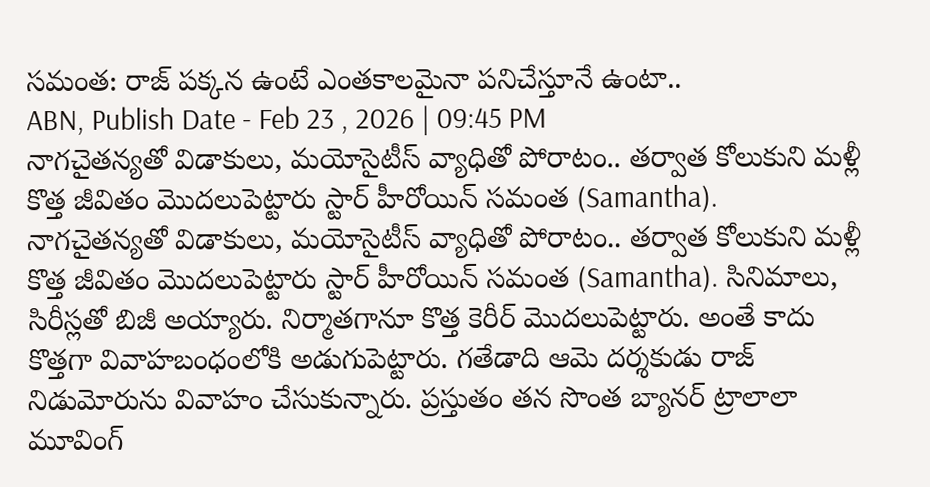సమంత: రాజ్ పక్కన ఉంటే ఎంతకాలమైనా పనిచేస్తూనే ఉంటా..
ABN, Publish Date - Feb 23 , 2026 | 09:45 PM
నాగచైతన్యతో విడాకులు, మయోసైటీస్ వ్యాధితో పోరాటం.. తర్వాత కోలుకుని మళ్లీ కొత్త జీవితం మొదలుపెట్టారు స్టార్ హీరోయిన్ సమంత (Samantha).
నాగచైతన్యతో విడాకులు, మయోసైటీస్ వ్యాధితో పోరాటం.. తర్వాత కోలుకుని మళ్లీ కొత్త జీవితం మొదలుపెట్టారు స్టార్ హీరోయిన్ సమంత (Samantha). సినిమాలు, సిరీస్లతో బిజీ అయ్యారు. నిర్మాతగానూ కొత్త కెరీర్ మొదలుపెట్టారు. అంతే కాదు కొత్తగా వివాహబంధంలోకి అడుగుపెట్టారు. గతేడాది ఆమె దర్శకుడు రాజ్ నిడుమోరును వివాహం చేసుకున్నారు. ప్రస్తుతం తన సొంత బ్యానర్ ట్రాలాలా మూవింగ్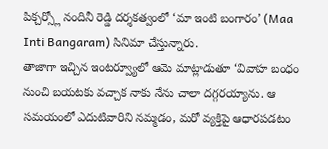పిక్చర్స్లో నందినీ రెడ్డి దర్శకత్వంలో ‘మా ఇంటి బంగారం’ (Maa Inti Bangaram) సినిమా చేస్తున్నారు.
తాజాగా ఇచ్చిన ఇంటర్వ్యూలో ఆమె మాట్లాడుతూ ‘వివాహ బంధం నుంచి బయటకు వచ్చాక నాకు నేను చాలా దగ్గరయ్యాను. ఆ సమయంలో ఎదుటివారిని నమ్మడం, మరో వ్యక్తిపై ఆధారపడటం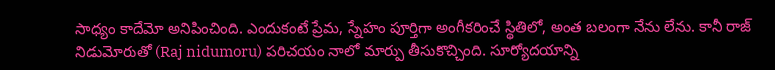సాధ్యం కాదేమో అనిపించింది. ఎందుకంటే ప్రేమ, స్నేహం పూర్తిగా అంగీకరించే స్థితిలో, అంత బలంగా నేను లేను. కానీ రాజ్ నిడుమోరుతో (Raj nidumoru) పరిచయం నాలో మార్పు తీసుకొచ్చింది. సూర్యోదయాన్ని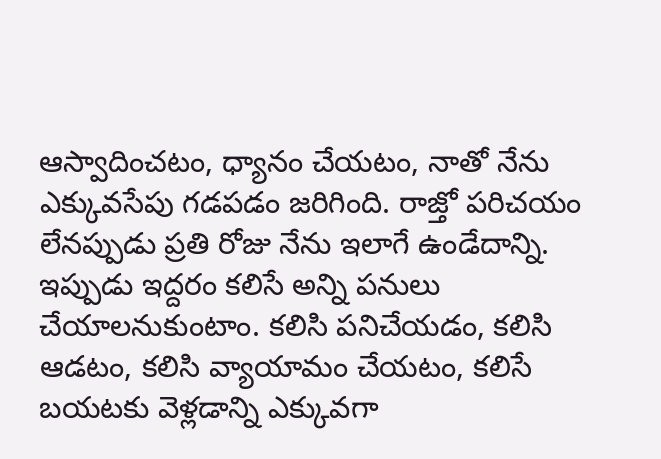ఆస్వాదించటం, ధ్యానం చేయటం, నాతో నేను ఎక్కువసేపు గడపడం జరిగింది. రాజ్తో పరిచయం లేనప్పుడు ప్రతి రోజు నేను ఇలాగే ఉండేదాన్ని. ఇప్పుడు ఇద్దరం కలిసే అన్ని పనులు చేయాలనుకుంటాం. కలిసి పనిచేయడం, కలిసి ఆడటం, కలిసి వ్యాయామం చేయటం, కలిసే బయటకు వెళ్లడాన్ని ఎక్కువగా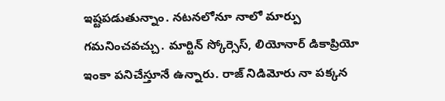ఇష్టపడుతున్నాం. నటనలోనూ నాలో మార్పు గమనించవచ్చు. మార్టిన్ స్కోర్సెస్, లియోనార్ డికాప్రియో ఇంకా పనిచేస్తూనే ఉన్నారు. రాజ్ నిడిమోరు నా పక్కన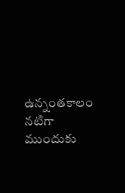ఉన్నంతకాలం నటిగా ముందుకు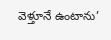వెళ్తూనే ఉంటాను’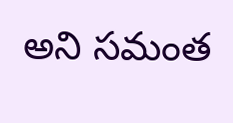అని సమంత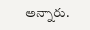అన్నారు.